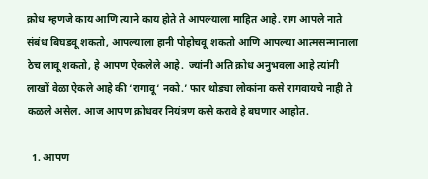क्रोध म्हणजे काय आणि त्याने काय होते ते आपल्याला माहित आहे. राग आपले नाते संबंध बिघडवू शकतो, आपल्याला हानी पोहोचवू शकतो आणि आपल्या आत्मसन्मानाला ठेच लावू शकतो, हे आपण ऐकलेले आहे.  ज्यांनी अति क्रोध अनुभवला आहे त्यांनी लाखों वेळा ऐकले आहे की ‘रागावू‘ नको.’ फार थोड्या लोकांना कसे रागवायचे नाही ते कळले असेल. आज आपण क्रोधवर नियंत्रण कसे करावे हे बघणार आहोत.

  1. आपण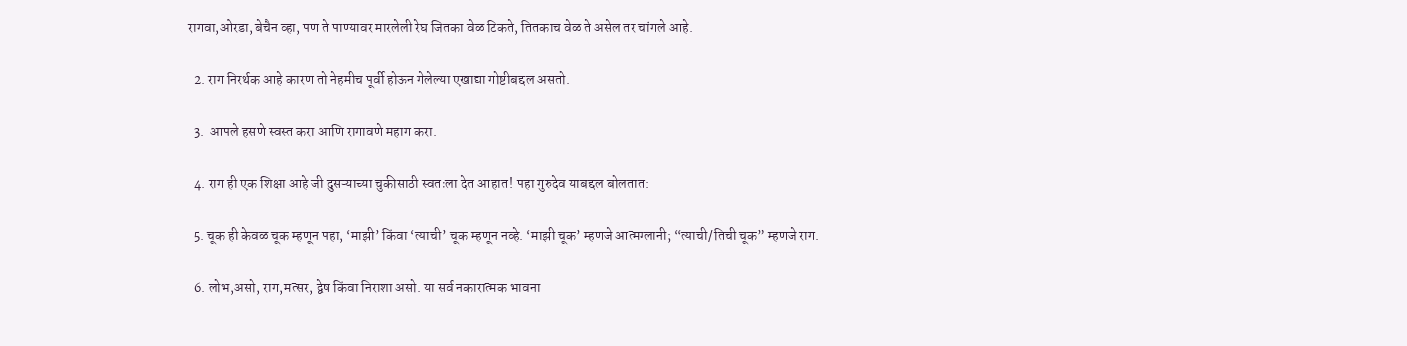रागवा,ओरडा, बेचैन व्हा, पण ते पाण्यावर मारलेली रेघ जितका वेळ टिकते, तितकाच वेळ ते असेल तर चांगले आहे.

  2. राग निरर्थक आहे कारण तो नेहमीच पूर्वी होऊन गेलेल्या एखाद्या गोष्टीबद्दल असतो.

  3.  आपले हसणे स्वस्त करा आणि रागावणे महाग करा.

  4. राग ही एक शिक्षा आहे जी दुसऱ्याच्या चुकीसाठी स्वतःला देत आहात! पहा गुरुदेव याबद्दल बोलतात:

  5. चूक ही केवळ चूक म्हणून पहा, ‘माझी’ किंवा ‘त्याची’ चूक म्हणून नव्हे. ‘माझी चूक’ म्हणजे आत्मग्लानी; “त्याची/तिची चूक” म्हणजे राग.

  6. लोभ,असो, राग,मत्सर, द्वेष किंवा निराशा असो. या सर्व नकारात्मक भावना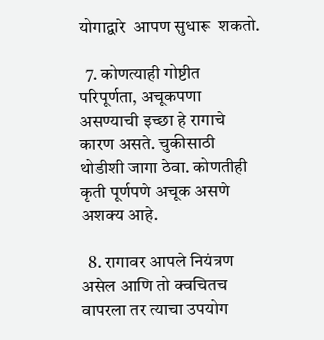योगाद्वारे  आपण सुधारू  शकतो.

  7. कोणत्याही गोष्टीत परिपूर्णता, अचूकपणा असण्याची इच्छा हे रागाचे कारण असते. चुकीसाठी थोडीशी जागा ठेवा. कोणतीही कृती पूर्णपणे अचूक असणे अशक्य आहे.

  8. रागावर आपले नियंत्रण असेल आणि तो क्वचितच वापरला तर त्याचा उपयोग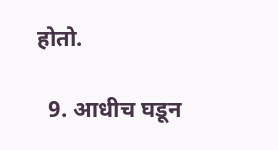होतो.

  9. आधीच घडून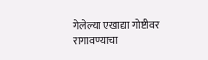गेलेल्या एखाद्या गोष्टीवर रागावण्याचा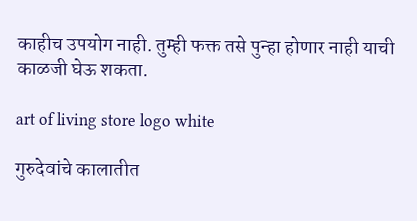काहीच उपयोग नाही. तुम्ही फक्त तसे पुन्हा होणार नाही याची काळजी घेऊ शकता.

art of living store logo white

गुरुदेवांचे कालातीत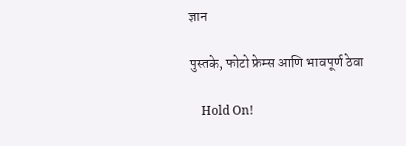ज्ञान

पुस्तके, फोटो फ्रेम्स आणि भावपूर्ण ठेवा

    Hold On!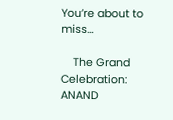You’re about to miss…

    The Grand Celebration: ANAND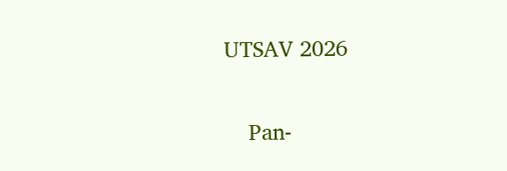UTSAV 2026

    Pan-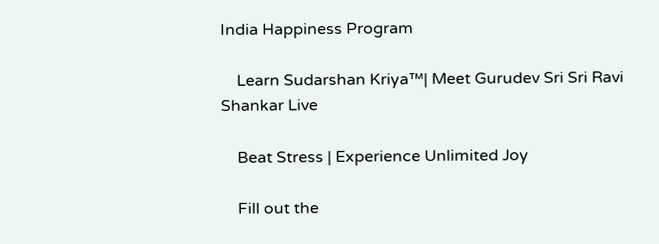India Happiness Program

    Learn Sudarshan Kriya™| Meet Gurudev Sri Sri Ravi Shankar Live

    Beat Stress | Experience Unlimited Joy

    Fill out the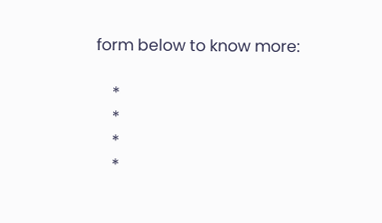form below to know more:

    *
    *
    *
    *